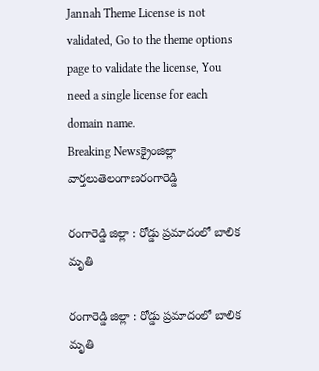Jannah Theme License is not validated, Go to the theme options page to validate the license, You need a single license for each domain name.
Breaking Newsక్రైంజిల్లా వార్తలుతెలంగాణరంగారెడ్డి

రంగారెడ్డి జిల్లా : రోడ్డు ప్రమాదంలో బాలిక మృతి

రంగారెడ్డి జిల్లా : రోడ్డు ప్రమాదంలో బాలిక మృతి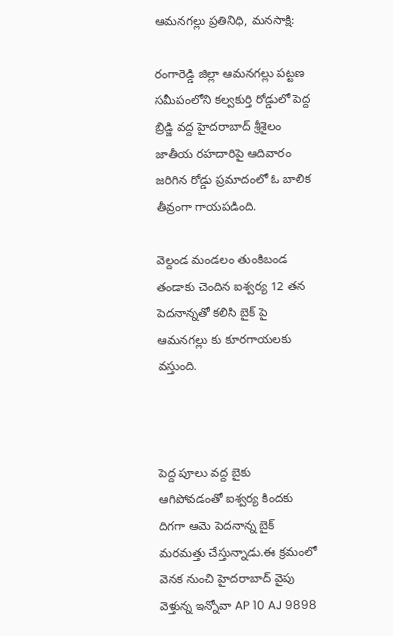ఆమనగల్లు ప్రతినిధి, మనసాక్షి:

రంగారెడ్డి జిల్లా ఆమనగల్లు పట్టణ సమీపంలోని కల్వకుర్తి రోడ్డులో పెద్ద బ్రిడ్జి వద్ద హైదరాబాద్ శ్రీశైలం జాతీయ రహదారిపై ఆదివారం జరిగిన రోడ్డు ప్రమాదంలో ఓ బాలిక తీవ్రంగా గాయపడింది.

వెల్దండ మండలం తుంకిబండ తండాకు చెందిన ఐశ్వర్య 12 తన పెదనాన్నతో కలిసి బైక్ పై ఆమనగల్లు కు కూరగాయలకు వస్తుంది.



పెద్ద పూలు వద్ద బైకు ఆగిపోవడంతో ఐశ్వర్య కిందకు దిగగా ఆమె పెదనాన్న బైక్ మరమత్తు చేస్తున్నాడు.ఈ క్రమంలో వెనక నుంచి హైదరాబాద్ వైపు వెళ్తున్న ఇన్నోవా AP 10 AJ 9898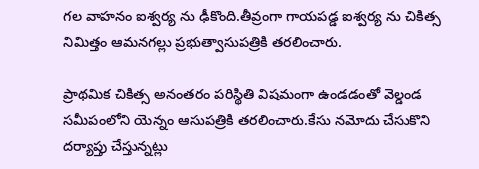గల వాహనం ఐశ్వర్య ను ఢీకొంది.తీవ్రంగా గాయపడ్డ ఐశ్వర్య ను చికిత్స నిమిత్తం ఆమనగల్లు ప్రభుత్వాసుపత్రికి తరలించారు.

ప్రాథమిక చికిత్స అనంతరం పరిస్థితి విషమంగా ఉండడంతో వెల్డండ సమీపంలోని యెన్నం ఆసుపత్రికి తరలించారు.కేసు నమోదు చేసుకొని దర్యాప్తు చేస్తున్నట్లు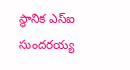స్థానిక ఎస్ఐ సుందరయ్య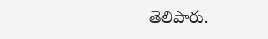తెలిపారు.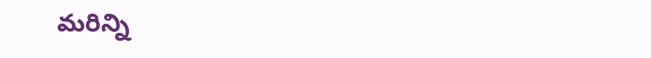మరిన్ని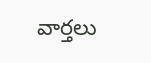వార్తలు